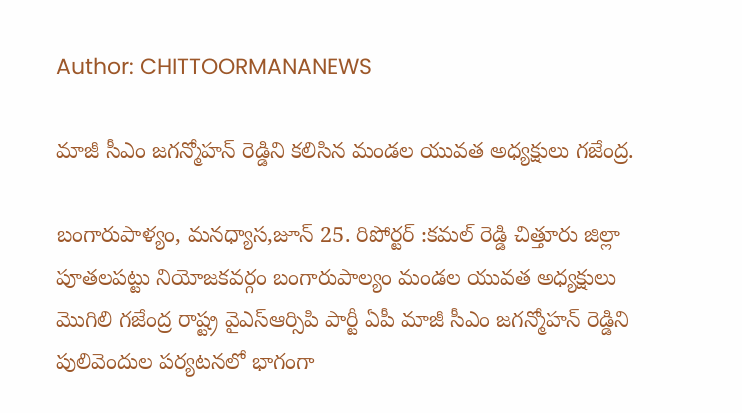Author: CHITTOORMANANEWS

మాజీ సీఎం జగన్మోహన్ రెడ్డిని కలిసిన మండల యువత అధ్యక్షులు గజేంద్ర.

బంగారుపాళ్యం, మనధ్యాస,జూన్ 25. రిపోర్టర్ :కమల్ రెడ్డి చిత్తూరు జిల్లా పూతలపట్టు నియోజకవర్గం బంగారుపాల్యం మండల యువత అధ్యక్షులు మొగిలి గజేంద్ర రాష్ట్ర వైఎస్ఆర్సిపి పార్టీ ఏపీ మాజీ సీఎం జగన్మోహన్ రెడ్డిని పులివెందుల పర్యటనలో భాగంగా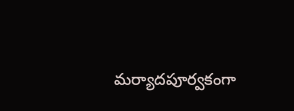మర్యాదపూర్వకంగా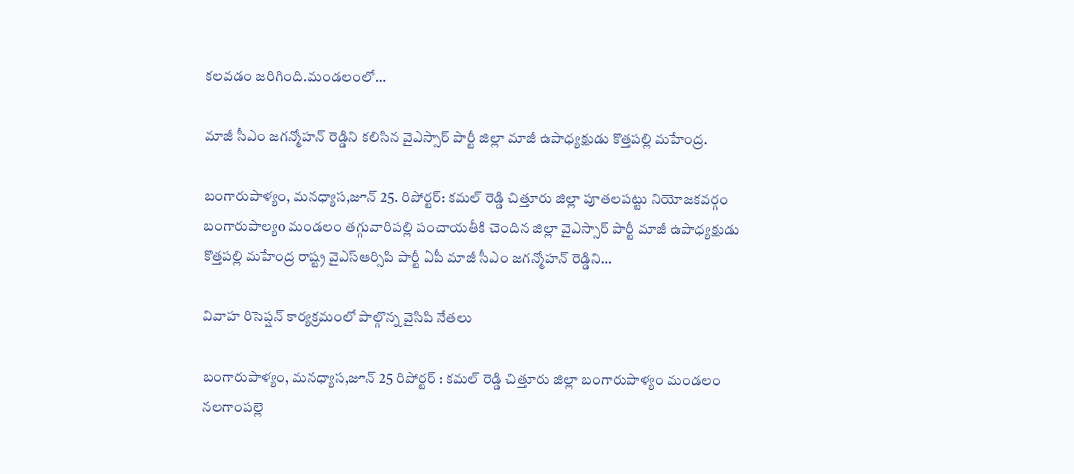కలవడం జరిగింది.మండలంలో…

మాజీ సీఎం జగన్మోహన్ రెడ్డిని కలిసిన వైఎస్సార్ పార్టీ జిల్లా మాజీ ఉపాధ్యక్షుడు కొత్తపల్లి మహేంద్ర.

బంగారుపాళ్యం, మనధ్యాస,జూన్ 25. రిపోర్టర్: కమల్ రెడ్డి చిత్తూరు జిల్లా పూతలపట్టు నియోజకవర్గం బంగారుపాల్యo మండలం తగ్గువారిపల్లి పంచాయతీకి చెందిన జిల్లా వైఎస్సార్ పార్టీ మాజీ ఉపాధ్యక్షుడు కొత్తపల్లి మహేంద్ర రాష్ట్ర వైఎస్ఆర్సిపి పార్టీ ఏపీ మాజీ సీఎం జగన్మోహన్ రెడ్డిని…

వివాహ రిసెప్షన్ కార్యక్రమంలో పాల్గొన్న వైసిపి నేతలు

బంగారుపాళ్యం, మనధ్యాస,జూన్ 25 రిపోర్టర్ : కమల్ రెడ్డి చిత్తూరు జిల్లా బంగారుపాళ్యం మండలం నలగాంపల్లె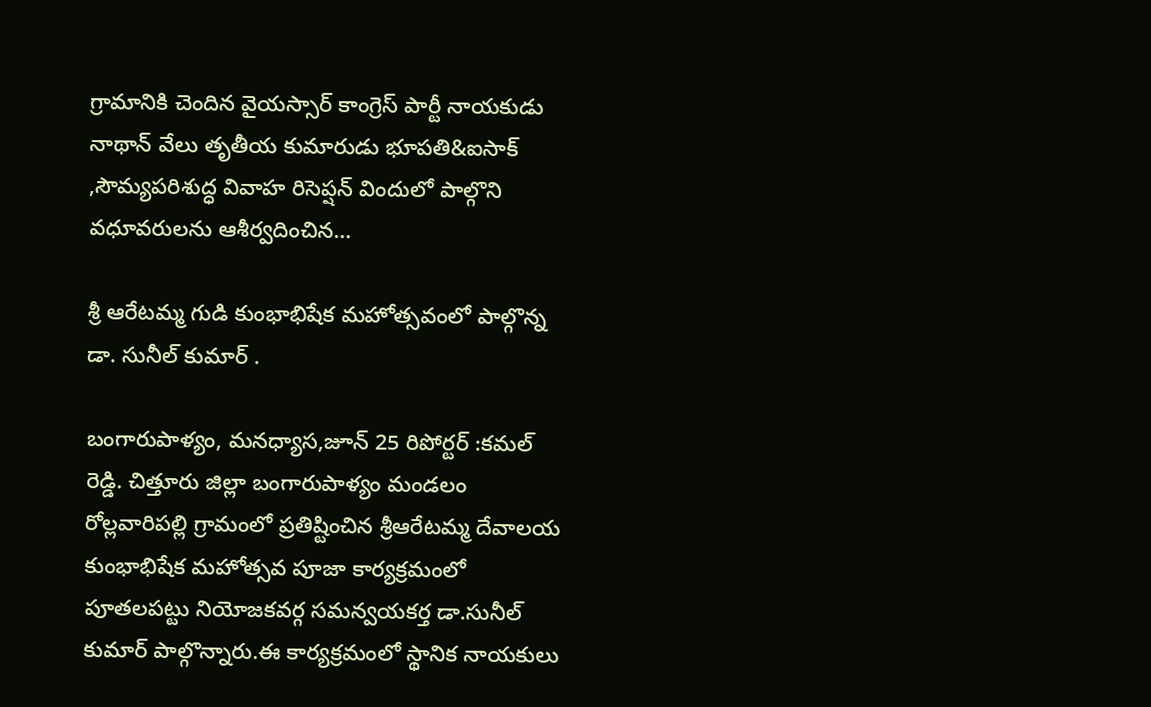గ్రామానికి చెందిన వైయస్సార్ కాంగ్రెస్ పార్టీ నాయకుడు నాథాన్ వేలు తృతీయ కుమారుడు భూపతి&ఐసాక్ ,సౌమ్యపరిశుద్ధ వివాహ రిసెప్షన్ విందులో పాల్గొని వధూవరులను ఆశీర్వదించిన…

శ్రీ ఆరేటమ్మ గుడి కుంభాభిషేక మహోత్సవంలో పాల్గొన్న డా. సునీల్ కుమార్ .

బంగారుపాళ్యం, మనధ్యాస,జూన్ 25 రిపోర్టర్ :కమల్ రెడ్డి. చిత్తూరు జిల్లా బంగారుపాళ్యం మండలం రోల్లవారిపల్లి గ్రామంలో ప్రతిష్టించిన శ్రీఆరేటమ్మ దేవాలయ కుంభాభిషేక మహోత్సవ పూజా కార్యక్రమంలో పూతలపట్టు నియోజకవర్గ సమన్వయకర్త డా.సునీల్ కుమార్ పాల్గొన్నారు.ఈ కార్యక్రమంలో స్థానిక నాయకులు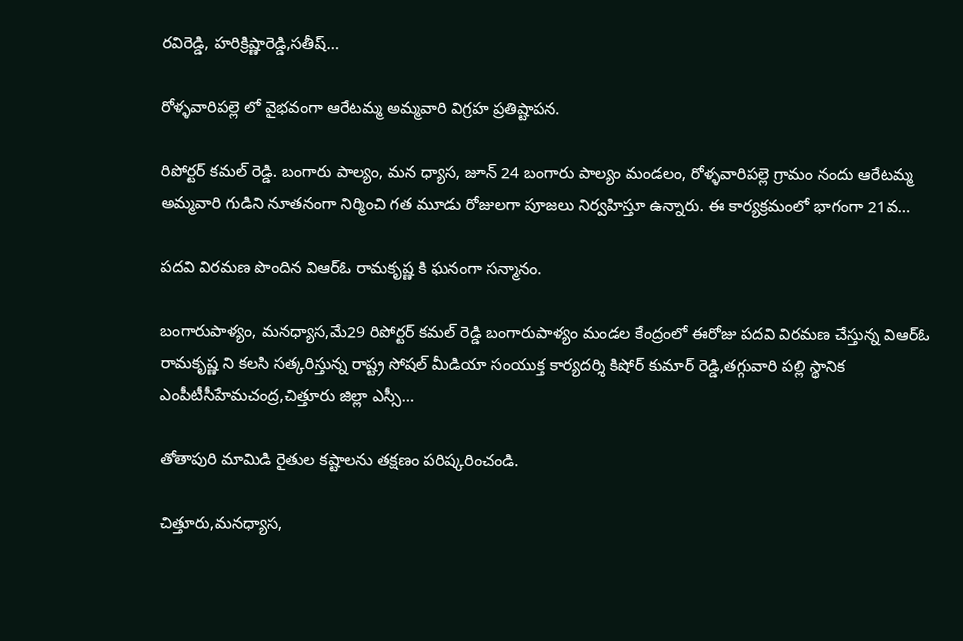రవిరెడ్డి, హరిక్రిష్ణారెడ్డి,సతీష్…

రోళ్ళవారిపల్లె లో వైభవంగా ఆరేటమ్మ అమ్మవారి విగ్రహ ప్రతిష్టాపన.

రిపోర్టర్ కమల్ రెడ్డి. బంగారు పాల్యం, మన ధ్యాస, జూన్ 24 బంగారు పాల్యం మండలం, రోళ్ళవారిపల్లె గ్రామం నందు ఆరేటమ్మ అమ్మవారి గుడిని నూతనంగా నిర్మించి గత మూడు రోజులగా పూజలు నిర్వహిస్తూ ఉన్నారు. ఈ కార్యక్రమంలో భాగంగా 21వ…

పదవి విరమణ పొందిన విఆర్ఓ రామకృష్ణ కి ఘనంగా సన్మానం.

బంగారుపాళ్యం, మనధ్యాస,మే29 రిపోర్టర్ కమల్ రెడ్డి బంగారుపాళ్యం మండల కేంద్రంలో ఈరోజు పదవి విరమణ చేస్తున్న విఆర్ఓ రామకృష్ణ ని కలసి సత్కరిస్తున్న రాష్ట్ర సోషల్ మీడియా సంయుక్త కార్యదర్శి కిషోర్ కుమార్ రెడ్డి,తగ్గువారి పల్లి స్థానిక ఎంపీటీసీహేమచంద్ర,చిత్తూరు జిల్లా ఎస్సీ…

తోతాపురి మామిడి రైతుల కష్టాలను తక్షణం పరిష్కరించండి.

చిత్తూరు,మనధ్యాస,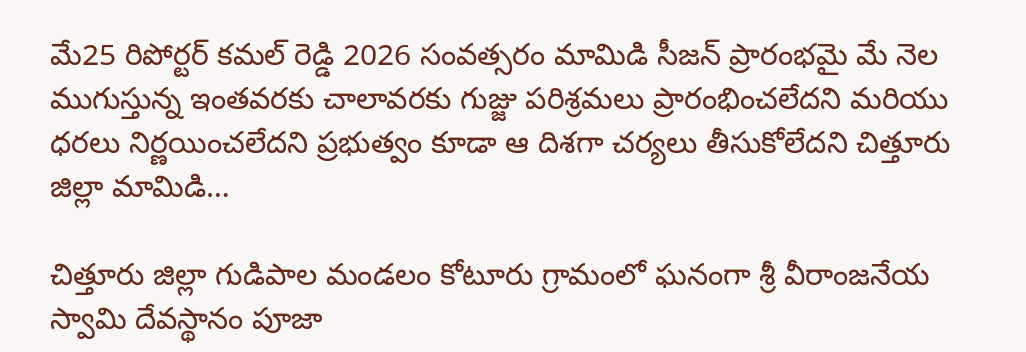మే25 రిపోర్టర్ కమల్ రెడ్డి 2026 సంవత్సరం మామిడి సీజన్ ప్రారంభమై మే నెల ముగుస్తున్న ఇంతవరకు చాలావరకు గుజ్జు పరిశ్రమలు ప్రారంభించలేదని మరియు ధరలు నిర్ణయించలేదని ప్రభుత్వం కూడా ఆ దిశగా చర్యలు తీసుకోలేదని చిత్తూరు జిల్లా మామిడి…

చిత్తూరు జిల్లా గుడిపాల మండలం కోటూరు గ్రామంలో ఘనంగా శ్రీ వీరాంజనేయ స్వామి దేవస్థానం పూజా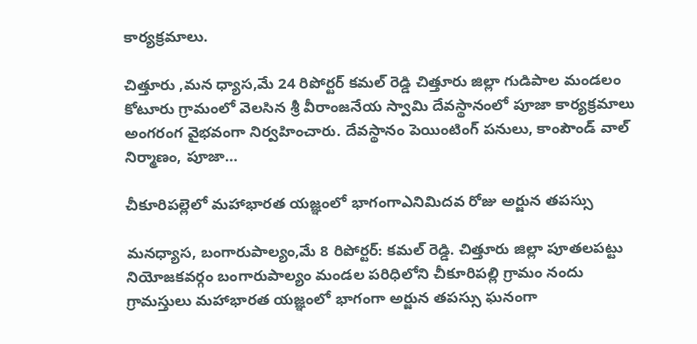కార్యక్రమాలు.

చిత్తూరు ,మన ధ్యాస,మే 24 రిపోర్టర్ కమల్ రెడ్డి చిత్తూరు జిల్లా గుడిపాల మండలం కోటూరు గ్రామంలో వెలసిన శ్రీ వీరాంజనేయ స్వామి దేవస్థానంలో పూజా కార్యక్రమాలు అంగరంగ వైభవంగా నిర్వహించారు. దేవస్థానం పెయింటింగ్ పనులు, కాంపౌండ్ వాల్ నిర్మాణం, పూజా…

చీకూరిపల్లెలో మహాభారత యజ్ఞంలో భాగంగాఎనిమిదవ రోజు అర్జున తపస్సు

మనధ్యాస, బంగారుపాల్యం,మే 8 రిపోర్టర్: కమల్ రెడ్డి. చిత్తూరు జిల్లా పూతలపట్టు నియోజకవర్గం బంగారుపాల్యం మండల పరిధిలోని చీకూరిపల్లి గ్రామం నందు గ్రామస్తులు మహాభారత యజ్ఞంలో భాగంగా అర్జున తపస్సు ఘనంగా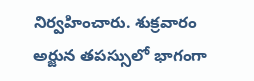నిర్వహించారు. శుక్రవారం అర్జున తపస్సులో భాగంగా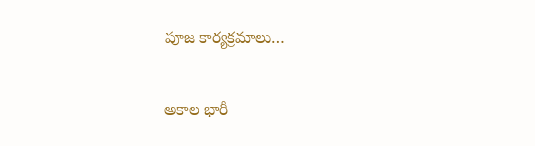పూజ కార్యక్రమాలు…

అకాల భారీ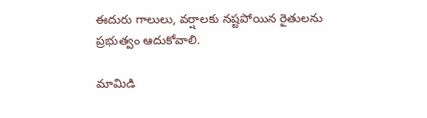ఈదురు గాలులు, వర్షాలకు నష్టపోయిన రైతులను ప్రభుత్వం ఆదుకోవాలి.

మామిడి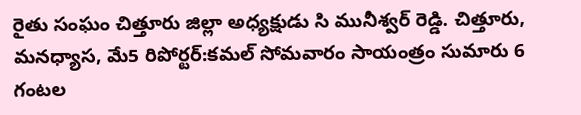రైతు సంఘం చిత్తూరు జిల్లా అధ్యక్షుడు సి మునీశ్వర్ రెడ్డి. చిత్తూరు, మనధ్యాస, మే5 రిపోర్టర్:కమల్ సోమవారం సాయంత్రం సుమారు 6 గంటల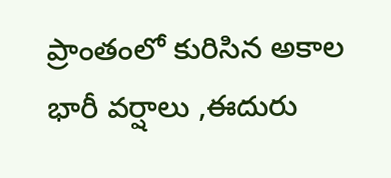ప్రాంతంలో కురిసిన అకాల భారీ వర్షాలు ,ఈదురు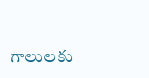గాలులకు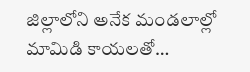జిల్లాలోని అనేక మండలాల్లో మామిడి కాయలతో…